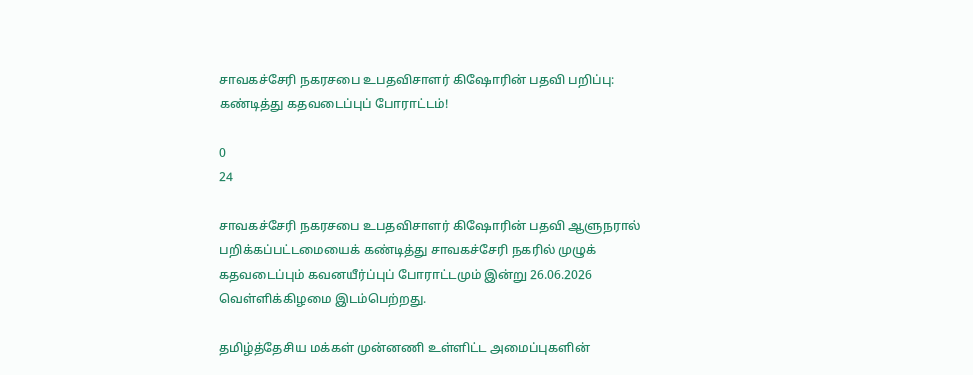சாவகச்சேரி நகரசபை உபதவிசாளர் கிஷோரின் பதவி பறிப்பு: கண்டித்து கதவடைப்புப் போராட்டம்!

0
24

சாவகச்சேரி நகரசபை உபதவிசாளர் கிஷோரின் பதவி ஆளுநரால் பறிக்கப்பட்டமையைக் கண்டித்து சாவகச்சேரி நகரில் முழுக் கதவடைப்பும் கவனயீர்ப்புப் போராட்டமும் இன்று 26.06.2026 வெள்ளிக்கிழமை இடம்பெற்றது.

தமிழ்த்தேசிய மக்கள் முன்னணி உள்ளிட்ட அமைப்புகளின்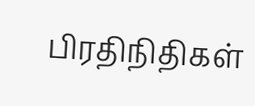பிரதிநிதிகள்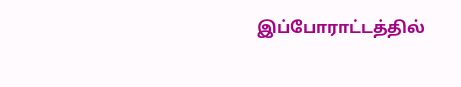இப்போராட்டத்தில்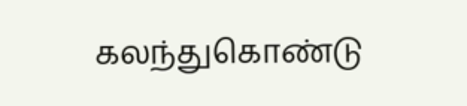கலந்துகொண்டு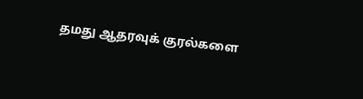தமது ஆதரவுக் குரல்களை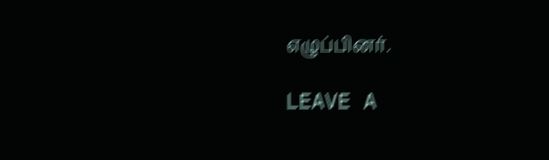எழுப்பினர்.

LEAVE A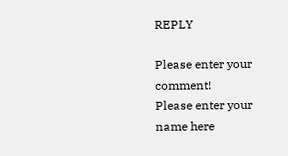REPLY

Please enter your comment!
Please enter your name here